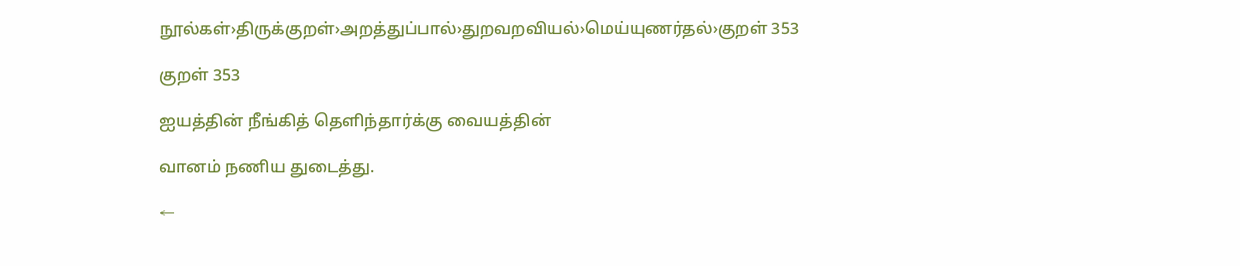நூல்கள்›திருக்குறள்›அறத்துப்பால்›துறவறவியல்›மெய்யுணர்தல்›குறள் 353

குறள் 353

ஐயத்தின் நீங்கித் தெளிந்தார்க்கு வையத்தின்

வானம் நணிய துடைத்து.

←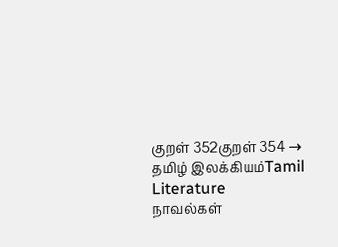குறள் 352குறள் 354 →
தமிழ் இலக்கியம்Tamil Literature
நாவல்கள்